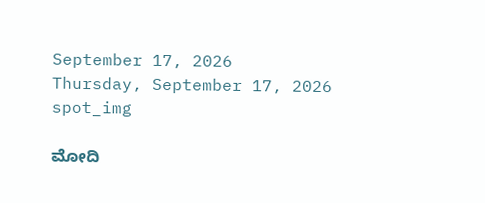September 17, 2026
Thursday, September 17, 2026
spot_img

ಮೋದಿ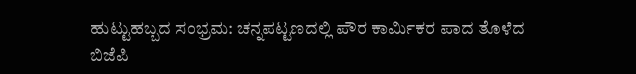ಹುಟ್ಟುಹಬ್ಬದ ಸಂಭ್ರಮ: ಚನ್ನಪಟ್ಟಣದಲ್ಲಿ ಪೌರ ಕಾರ್ಮಿಕರ ಪಾದ ತೊಳೆದ ಬಿಜೆಪಿ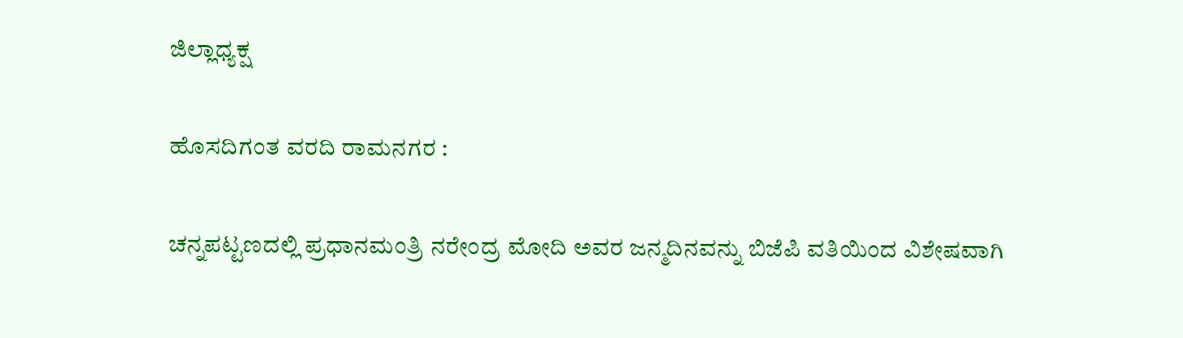ಜಿಲ್ಲಾಧ್ಯಕ್ಷ

ಹೊಸದಿಗಂತ ವರದಿ ರಾಮನಗರ :

ಚನ್ನಪಟ್ಟಣದಲ್ಲಿ ಪ್ರಧಾನಮಂತ್ರಿ ನರೇಂದ್ರ ಮೋದಿ ಅವರ ಜನ್ಮದಿನವನ್ನು ಬಿಜೆಪಿ ವತಿಯಿಂದ ವಿಶೇಷವಾಗಿ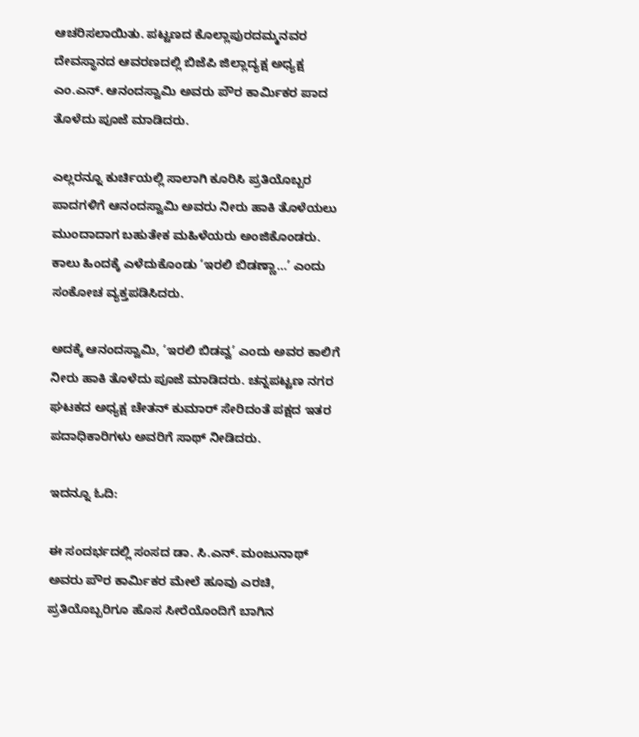ಆಚರಿಸಲಾಯಿತು. ಪಟ್ಟಣದ ಕೊಲ್ಲಾಪುರದಮ್ಮನವರ ದೇವಸ್ಥಾನದ ಆವರಣದಲ್ಲಿ ಬಿಜೆಪಿ ಜಿಲ್ಲಾದ್ಯಕ್ಷ ಅಧ್ಯಕ್ಷ ಎಂ.ಎನ್. ಆನಂದಸ್ವಾಮಿ ಅವರು ಪೌರ ಕಾರ್ಮಿಕರ ಪಾದ ತೊಳೆದು ಪೂಜೆ ಮಾಡಿದರು.

ಎಲ್ಲರನ್ನೂ ಕುರ್ಚಿಯಲ್ಲಿ ಸಾಲಾಗಿ ಕೂರಿಸಿ ಪ್ರತಿಯೊಬ್ಬರ ಪಾದಗಳಿಗೆ ಆನಂದಸ್ವಾಮಿ ಅವರು ನೀರು ಹಾಕಿ ತೊಳೆಯಲು ಮುಂದಾದಾಗ ಬಹುತೇಕ ಮಹಿಳೆಯರು ಅಂಜಿಕೊಂಡರು. ಕಾಲು ಹಿಂದಕ್ಕೆ ಎಳೆದುಕೊಂಡು ‘ಇರಲಿ ಬಿಡಣ್ಣಾ…’ ಎಂದು ಸಂಕೋಚ ವ್ಯಕ್ತಪಡಿಸಿದರು.

ಅದಕ್ಕೆ ಆನಂದಸ್ವಾಮಿ, ‘ಇರಲಿ ಬಿಡವ್ವ’ ಎಂದು ಅವರ ಕಾಲಿಗೆ ನೀರು ಹಾಕಿ ತೊಳೆದು ಪೂಜೆ ಮಾಡಿದರು. ಚನ್ನಪಟ್ಟಣ ನಗರ ಘಟಕದ ಅಧ್ಯಕ್ಷ ಚೇತನ್ ಕುಮಾರ್ ಸೇರಿದಂತೆ ಪಕ್ಷದ ಇತರ ಪದಾಧಿಕಾರಿಗಳು ಅವರಿಗೆ ಸಾಥ್ ನೀಡಿದರು.

ಇದನ್ನೂ ಓದಿ:

ಈ ಸಂದರ್ಭದಲ್ಲಿ ಸಂಸದ ಡಾ. ಸಿ.ಎನ್. ಮಂಜುನಾಥ್ ಅವರು ಪೌರ ಕಾರ್ಮಿಕರ ಮೇಲೆ ಹೂವು ಎರಚಿ, ಪ್ರತಿಯೊಬ್ಬರಿಗೂ ಹೊಸ ಸೀರೆಯೊಂದಿಗೆ ಬಾಗಿನ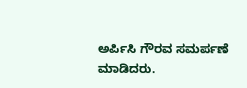ಅರ್ಪಿಸಿ ಗೌರವ ಸಮರ್ಪಣೆ ಮಾಡಿದರು.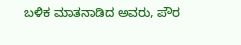ಬಳಿಕ ಮಾತನಾಡಿದ ಅವರು, ಪೌರ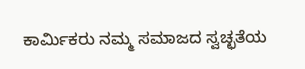ಕಾರ್ಮಿಕರು ನಮ್ಮ ಸಮಾಜದ ಸ್ವಚ್ಛತೆಯ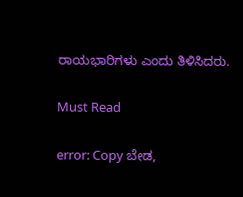ರಾಯಭಾರಿಗಳು ಎಂದು ತಿಳಿಸಿದರು.

Must Read

error: Copy ಬೇಡ,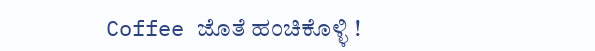Coffee ಜೊತೆ ಹಂಚಿಕೊಳ್ಳಿ !